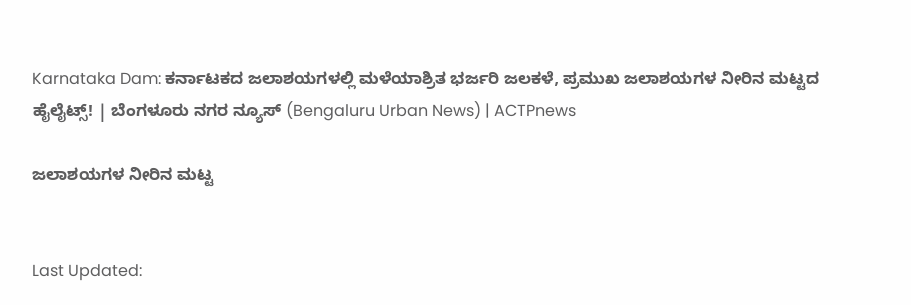Karnataka Dam: ಕರ್ನಾಟಕದ ಜಲಾಶಯಗಳಲ್ಲಿ ಮಳೆಯಾಶ್ರಿತ ಭರ್ಜರಿ ಜಲಕಳೆ, ಪ್ರಮುಖ ಜಲಾಶಯಗಳ ನೀರಿನ ಮಟ್ಟದ ಹೈಲೈಟ್ಸ್! | ಬೆಂಗಳೂರು ನಗರ ನ್ಯೂಸ್ (Bengaluru Urban News) | ACTPnews

ಜಲಾಶಯಗಳ ನೀರಿನ ಮಟ್ಟ


Last Updated: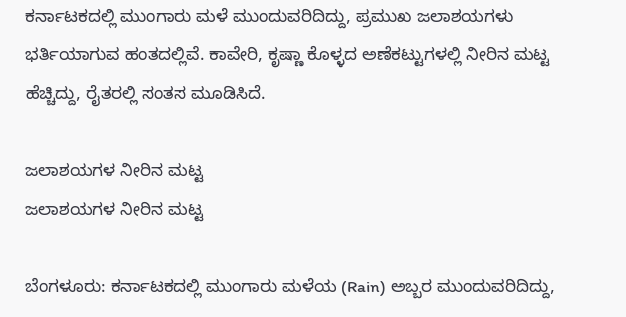ಕರ್ನಾಟಕದಲ್ಲಿ ಮುಂಗಾರು ಮಳೆ ಮುಂದುವರಿದಿದ್ದು, ಪ್ರಮುಖ ಜಲಾಶಯಗಳು ಭರ್ತಿಯಾಗುವ ಹಂತದಲ್ಲಿವೆ. ಕಾವೇರಿ, ಕೃಷ್ಣಾ ಕೊಳ್ಳದ ಅಣೆಕಟ್ಟುಗಳಲ್ಲಿ ನೀರಿನ ಮಟ್ಟ ಹೆಚ್ಚಿದ್ದು, ರೈತರಲ್ಲಿ ಸಂತಸ ಮೂಡಿಸಿದೆ.

ಜಲಾಶಯಗಳ ನೀರಿನ ಮಟ್ಟ
ಜಲಾಶಯಗಳ ನೀರಿನ ಮಟ್ಟ

ಬೆಂಗಳೂರು: ಕರ್ನಾಟಕದಲ್ಲಿ ಮುಂಗಾರು ಮಳೆಯ (Rain) ಅಬ್ಬರ ಮುಂದುವರಿದಿದ್ದು,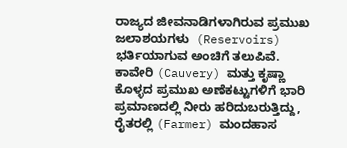ರಾಜ್ಯದ ಜೀವನಾಡಿಗಳಾಗಿರುವ ಪ್ರಮುಖ ಜಲಾಶಯಗಳು  (Reservoirs) ಭರ್ತಿಯಾಗುವ ಅಂಚಿಗೆ ತಲುಪಿವೆ. ಕಾವೇರಿ (Cauvery) ಮತ್ತು ಕೃಷ್ಣಾ ಕೊಳ್ಳದ ಪ್ರಮುಖ ಅಣೆಕಟ್ಟುಗಳಿಗೆ ಭಾರಿ ಪ್ರಮಾಣದಲ್ಲಿ ನೀರು ಹರಿದುಬರುತ್ತಿದ್ದು, ರೈತರಲ್ಲಿ (Farmer) ಮಂದಹಾಸ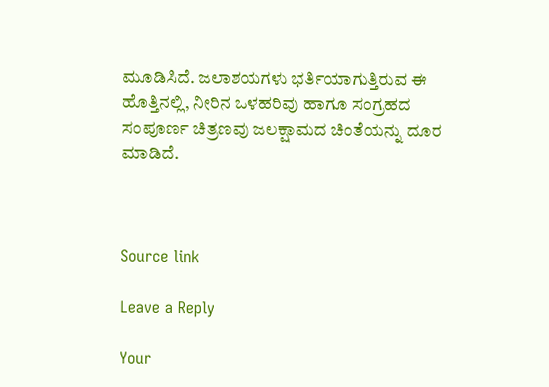ಮೂಡಿಸಿದೆ. ಜಲಾಶಯಗಳು ಭರ್ತಿಯಾಗುತ್ತಿರುವ ಈ ಹೊತ್ತಿನಲ್ಲಿ, ನೀರಿನ ಒಳಹರಿವು ಹಾಗೂ ಸಂಗ್ರಹದ ಸಂಪೂರ್ಣ ಚಿತ್ರಣವು ಜಲಕ್ಷಾಮದ ಚಿಂತೆಯನ್ನು ದೂರ ಮಾಡಿದೆ.



Source link

Leave a Reply

Your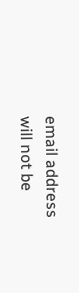email address will not be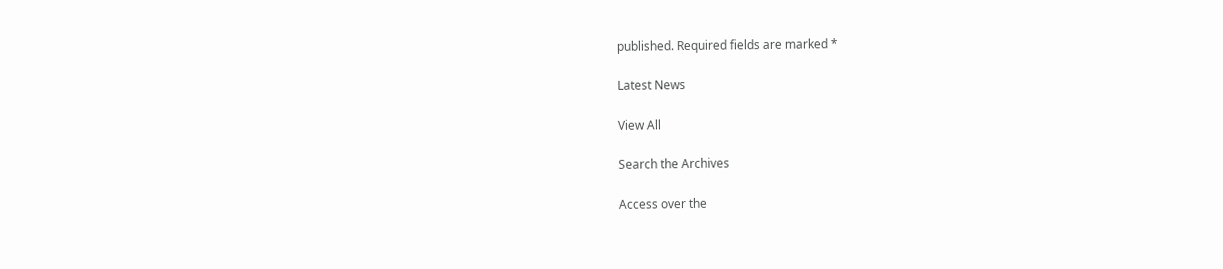published. Required fields are marked *

Latest News

View All

Search the Archives

Access over the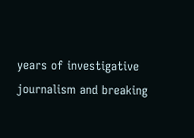years of investigative journalism and breaking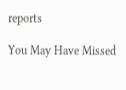reports

You May Have Missed